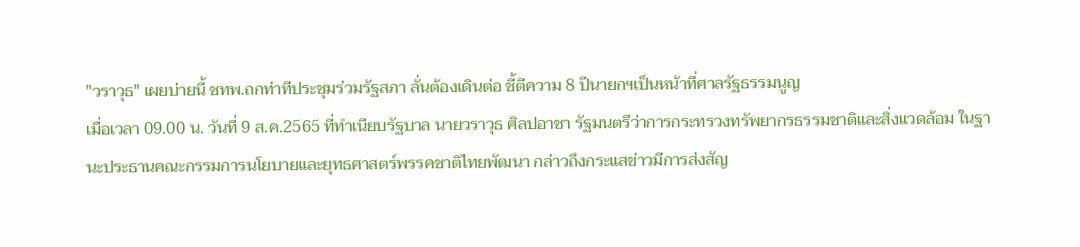"วราวุธ" เผยบ่ายนี้ ชทพ.ถกท่าทีประชุมร่วมรัฐสภา ลั่นต้องเดินต่อ ชี้ตีความ 8 ปีนายกฯเป็นหน้าที่ศาลรัฐธรรมนูญ
เมื่อเวลา 09.00 น. วันที่ 9 ส.ค.2565 ที่ทำเนียบรัฐบาล นายวราวุธ ศิลปอาชา รัฐมนตรีว่าการกระทรวงทรัพยากรธรรมชาติและสิ่งแวดล้อม ในฐานะประธานคณะกรรมการนโยบายและยุทธศาสตร์พรรคชาติไทยพัฒนา กล่าวถึงกระแสข่าวมีการส่งสัญ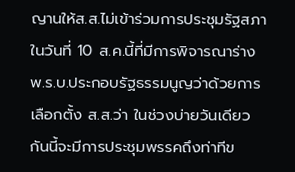ญานให้ส.ส.ไม่เข้าร่วมการประชุมรัฐสภาในวันที่ 10 ส.ค.นี้ที่มีการพิจารณาร่าง พ.ร.บ.ประกอบรัฐธรรมนูญว่าด้วยการเลือกตั้ง ส.ส.ว่า ในช่วงบ่ายวันเดียวกันนี้จะมีการประชุมพรรคถึงท่าทีข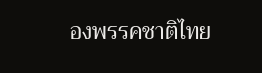องพรรคชาติไทย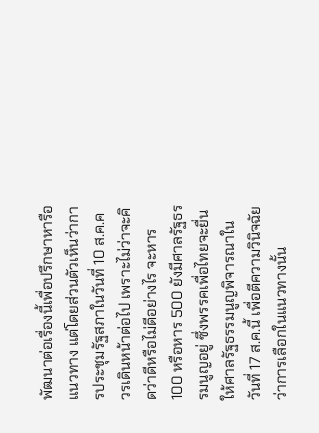พัฒนาต่อเรื่องนี้เพื่อปรึกษาหารือแนวทาง แต่โดยส่วนตัวเห็นว่าการประชุมรัฐสภาในวันที่ 10 ส.ค.ควรเดินหน้าต่อไป เพราะไม่ว่าจะคิดว่าดีหรือไม่ดีอย่างไร จะหาร100 หรือหาร 500 ยังมีศาลรัฐธรรมนูญอยู่ ซึ่งพรรคเพื่อไทยจะยื่นให้ศาลรัฐธรรมนูญพิจารณาในวันที่ 17 ส.ค.นี้ เพื่อตีความวินิจฉัยว่าการเลือกในแนวทางนั้น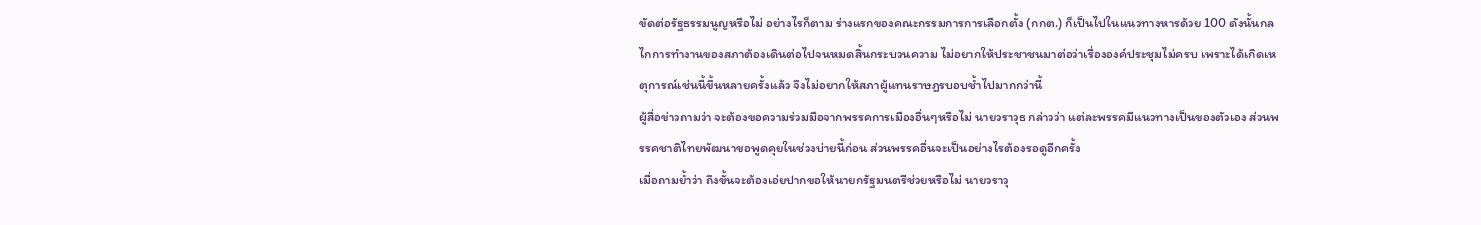ขัดต่อรัฐธรรมนูญหรือไม่ อย่างไรก็ตาม ร่างแรกของคณะกรรมการการเลือกตั้ง (กกต.) ก็เป็นไปในแนวทางหารด้วย 100 ดังนั้นกลไกการทำงานของสภาต้องเดินต่อไปจนหมดสิ้นกระบวนความ ไม่อยากให้ประชาชนมาต่อว่าเรื่ององค์ประชุมไม่ครบ เพราะได้เกิดเหตุการณ์เช่นนี้ขึ้นหลายครั้งแล้ว จึงไม่อยากให้สภาผู้แทนราษฎรบอบช้ำไปมากกว่านี้
ผู้สื่อข่าวถามว่า จะต้องขอความร่วมมือจากพรรคการเมืองอื่นๆหรือไม่ นายวราวุธ กล่าวว่า แต่ละพรรคมีแนวทางเป็นของตัวเอง ส่วนพรรคชาติไทยพัฒนาขอพูดคุยในช่วงบ่ายนี้ก่อน ส่วนพรรคอื่นจะเป็นอย่างไรต้องรอดูอีกครั้ง
เมื่อถามย้ำว่า ถึงขั้นจะต้องเอ่ยปากขอให้นายกรัฐมนตรีช่วยหรือไม่ นายวราวุ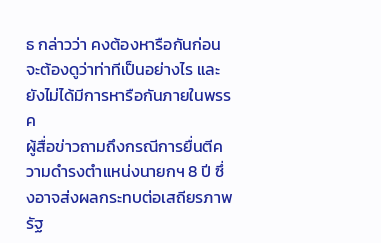ธ กล่าวว่า คงต้องหารือกันก่อน จะต้องดูว่าท่าทีเป็นอย่างไร และยังไม่ได้มีการหารือกันภายในพรรค
ผู้สื่อข่าวถามถึงกรณีการยื่นตีความดำรงตำแหน่งนายกฯ 8 ปี ซึ่งอาจส่งผลกระทบต่อเสถียรภาพรัฐ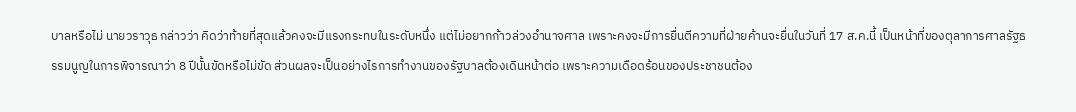บาลหรือไม่ นายวราวุธ กล่าวว่า คิดว่าท้ายที่สุดแล้วคงจะมีแรงกระทบในระดับหนึ่ง แต่ไม่อยากก้าวล่วงอำนาจศาล เพราะคงจะมีการยื่นตีความที่ฝ่ายค้านจะยื่นในวันที่ 17 ส.ค.นี้ เป็นหน้าที่ของตุลาการศาลรัฐธรรมนูญในการพิจารณาว่า 8 ปีนั้นขัดหรือไม่ขัด ส่วนผลจะเป็นอย่างไรการทำงานของรัฐบาลต้องเดินหน้าต่อ เพราะความเดือดร้อนของประชาชนต้อง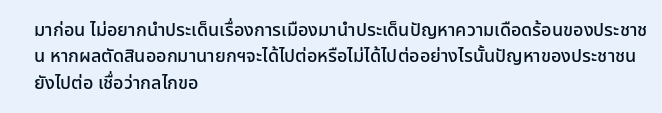มาก่อน ไม่อยากนำประเด็นเรื่องการเมืองมานำประเด็นปัญหาความเดือดร้อนของประชาชน หากผลตัดสินออกมานายกฯจะได้ไปต่อหรือไม่ได้ไปต่ออย่างไรนั้นปัญหาของประชาชนยังไปต่อ เชื่อว่ากลไกขอ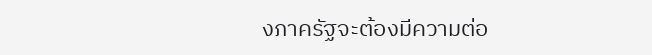งภาครัฐจะต้องมีความต่อ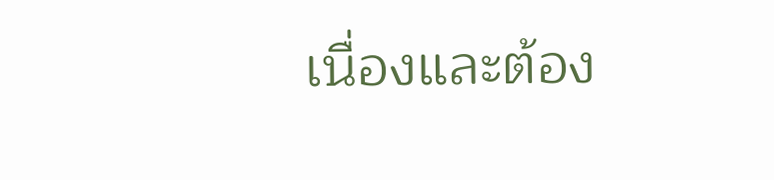เนื่องและต้อง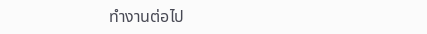ทำงานต่อไป